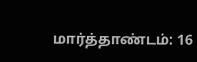மார்த்தாண்டம்: 16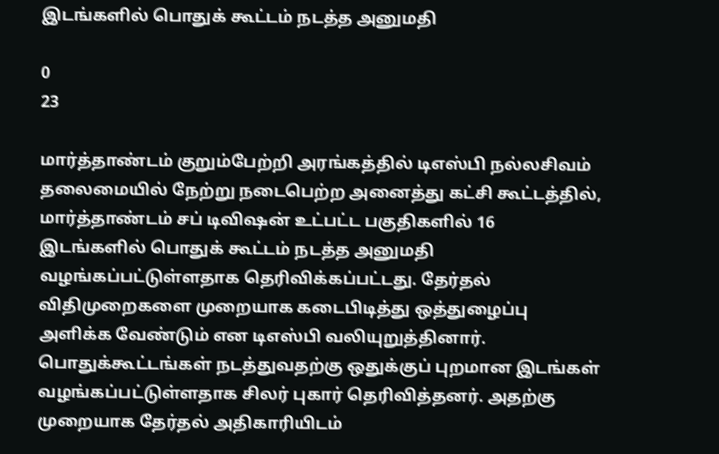இடங்களில் பொதுக் கூட்டம் நடத்த அனுமதி

0
23

மார்த்தாண்டம் குறும்பேற்றி அரங்கத்தில் டிஎஸ்பி நல்லசிவம் தலைமையில் நேற்று நடைபெற்ற அனைத்து கட்சி கூட்டத்தில், மார்த்தாண்டம் சப் டிவிஷன் உட்பட்ட பகுதிகளில் 16 இடங்களில் பொதுக் கூட்டம் நடத்த அனுமதி வழங்கப்பட்டுள்ளதாக தெரிவிக்கப்பட்டது. தேர்தல் விதிமுறைகளை முறையாக கடைபிடித்து ஒத்துழைப்பு அளிக்க வேண்டும் என டிஎஸ்பி வலியுறுத்தினார். பொதுக்கூட்டங்கள் நடத்துவதற்கு ஒதுக்குப் புறமான இடங்கள் வழங்கப்பட்டுள்ளதாக சிலர் புகார் தெரிவித்தனர். அதற்கு முறையாக தேர்தல் அதிகாரியிடம்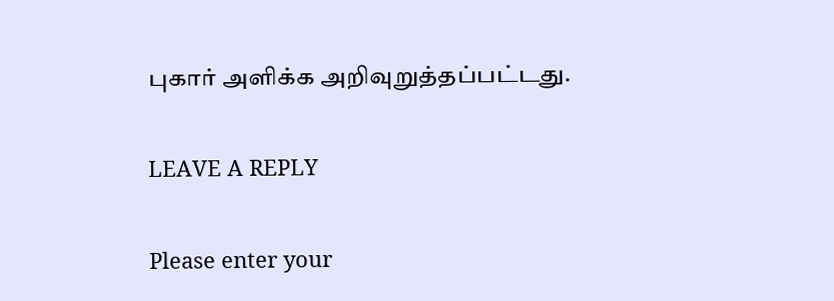புகார் அளிக்க அறிவுறுத்தப்பட்டது.

LEAVE A REPLY

Please enter your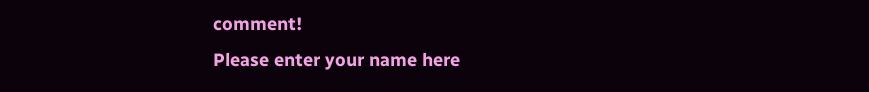comment!
Please enter your name here